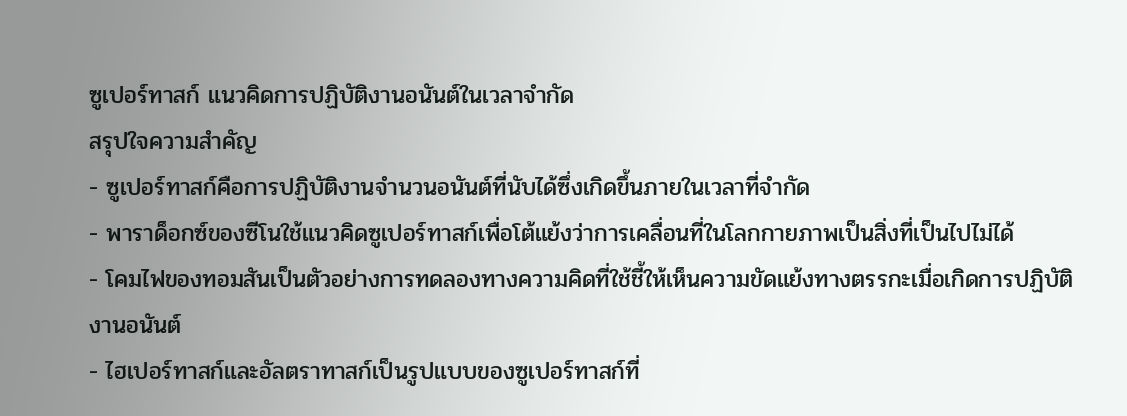ซูเปอร์ทาสก์ แนวคิดการปฏิบัติงานอนันต์ในเวลาจำกัด
สรุปใจความสำคัญ
- ซูเปอร์ทาสก์คือการปฏิบัติงานจำนวนอนันต์ที่นับได้ซึ่งเกิดขึ้นภายในเวลาที่จำกัด
- พาราด็อกซ์ของซีโนใช้แนวคิดซูเปอร์ทาสก์เพื่อโต้แย้งว่าการเคลื่อนที่ในโลกกายภาพเป็นสิ่งที่เป็นไปไม่ได้
- โคมไฟของทอมสันเป็นตัวอย่างการทดลองทางความคิดที่ใช้ชี้ให้เห็นความขัดแย้งทางตรรกะเมื่อเกิดการปฏิบัติงานอนันต์
- ไฮเปอร์ทาสก์และอัลตราทาสก์เป็นรูปแบบของซูเปอร์ทาสก์ที่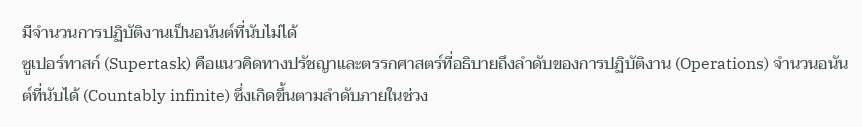มีจำนวนการปฏิบัติงานเป็นอนันต์ที่นับไม่ได้
ซูเปอร์ทาสก์ (Supertask) คือแนวคิดทางปรัชญาและตรรกศาสตร์ที่อธิบายถึงลำดับของการปฏิบัติงาน (Operations) จำนวนอนันต์ที่นับได้ (Countably infinite) ซึ่งเกิดขึ้นตามลำดับภายในช่วง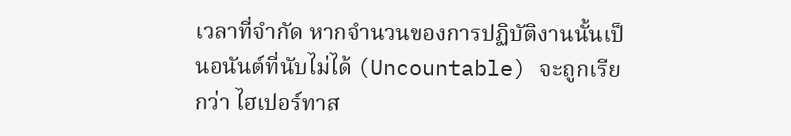เวลาที่จำกัด หากจำนวนของการปฏิบัติงานนั้นเป็นอนันต์ที่นับไม่ได้ (Uncountable) จะถูกเรียกว่า ไฮเปอร์ทาส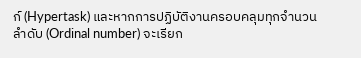ก์ (Hypertask) และหากการปฏิบัติงานครอบคลุมทุกจำนวนลำดับ (Ordinal number) จะเรียก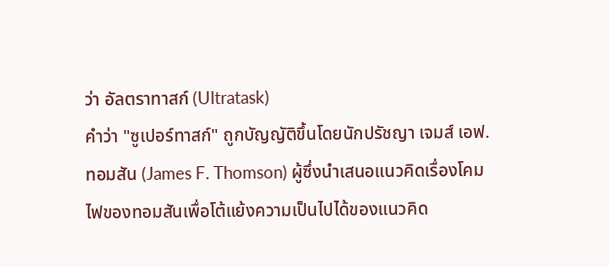ว่า อัลตราทาสก์ (Ultratask)
คำว่า "ซูเปอร์ทาสก์" ถูกบัญญัติขึ้นโดยนักปรัชญา เจมส์ เอฟ. ทอมสัน (James F. Thomson) ผู้ซึ่งนำเสนอแนวคิดเรื่องโคมไฟของทอมสันเพื่อโต้แย้งความเป็นไปได้ของแนวคิด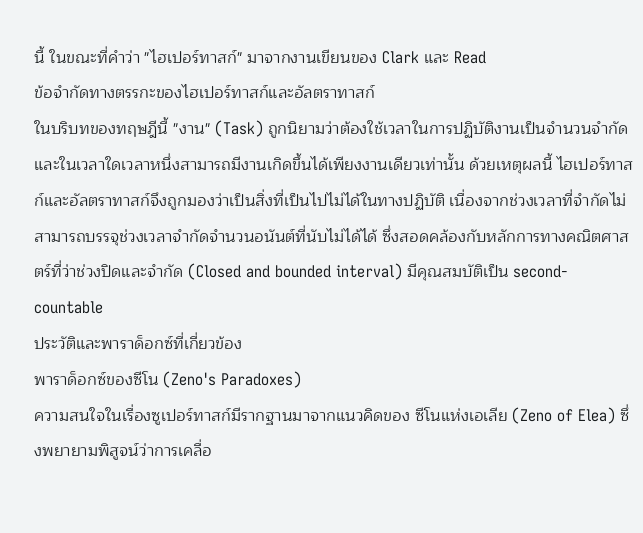นี้ ในขณะที่คำว่า "ไฮเปอร์ทาสก์" มาจากงานเขียนของ Clark และ Read
ข้อจำกัดทางตรรกะของไฮเปอร์ทาสก์และอัลตราทาสก์
ในบริบทของทฤษฎีนี้ "งาน" (Task) ถูกนิยามว่าต้องใช้เวลาในการปฏิบัติงานเป็นจำนวนจำกัด และในเวลาใดเวลาหนึ่งสามารถมีงานเกิดขึ้นได้เพียงงานเดียวเท่านั้น ด้วยเหตุผลนี้ ไฮเปอร์ทาสก์และอัลตราทาสก์จึงถูกมองว่าเป็นสิ่งที่เป็นไปไม่ได้ในทางปฏิบัติ เนื่องจากช่วงเวลาที่จำกัดไม่สามารถบรรจุช่วงเวลาจำกัดจำนวนอนันต์ที่นับไม่ได้ได้ ซึ่งสอดคล้องกับหลักการทางคณิตศาสตร์ที่ว่าช่วงปิดและจำกัด (Closed and bounded interval) มีคุณสมบัติเป็น second-countable
ประวัติและพาราด็อกซ์ที่เกี่ยวข้อง
พาราด็อกซ์ของซีโน (Zeno's Paradoxes)
ความสนใจในเรื่องซูเปอร์ทาสก์มีรากฐานมาจากแนวคิดของ ซีโนแห่งเอเลีย (Zeno of Elea) ซึ่งพยายามพิสูจน์ว่าการเคลื่อ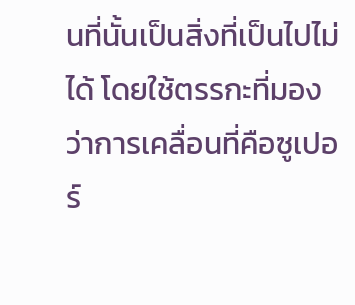นที่นั้นเป็นสิ่งที่เป็นไปไม่ได้ โดยใช้ตรรกะที่มองว่าการเคลื่อนที่คือซูเปอร์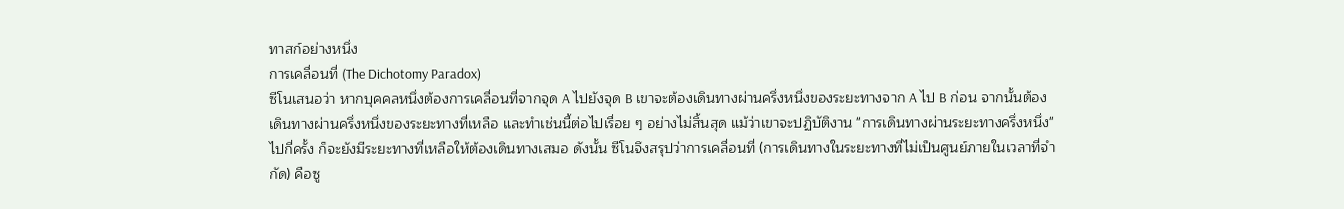ทาสก์อย่างหนึ่ง
การเคลื่อนที่ (The Dichotomy Paradox)
ซีโนเสนอว่า หากบุคคลหนึ่งต้องการเคลื่อนที่จากจุด A ไปยังจุด B เขาจะต้องเดินทางผ่านครึ่งหนึ่งของระยะทางจาก A ไป B ก่อน จากนั้นต้องเดินทางผ่านครึ่งหนึ่งของระยะทางที่เหลือ และทำเช่นนี้ต่อไปเรื่อย ๆ อย่างไม่สิ้นสุด แม้ว่าเขาจะปฏิบัติงาน "การเดินทางผ่านระยะทางครึ่งหนึ่ง" ไปกี่ครั้ง ก็จะยังมีระยะทางที่เหลือให้ต้องเดินทางเสมอ ดังนั้น ซีโนจึงสรุปว่าการเคลื่อนที่ (การเดินทางในระยะทางที่ไม่เป็นศูนย์ภายในเวลาที่จำกัด) คือซู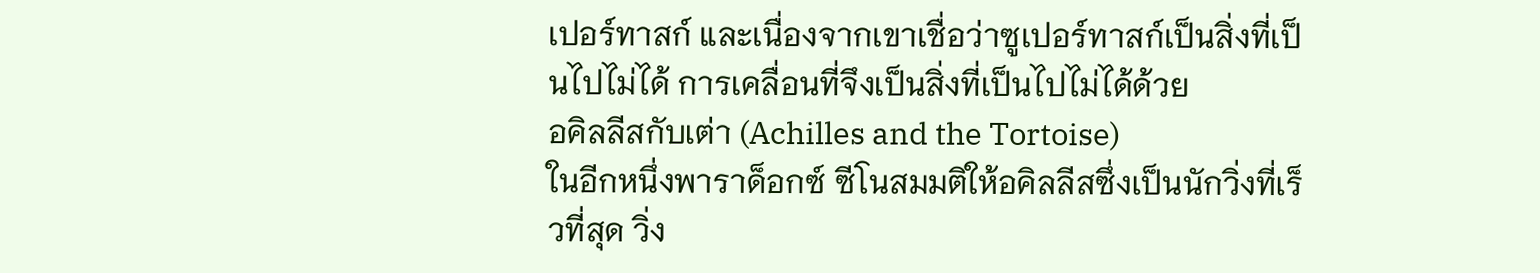เปอร์ทาสก์ และเนื่องจากเขาเชื่อว่าซูเปอร์ทาสก์เป็นสิ่งที่เป็นไปไม่ได้ การเคลื่อนที่จึงเป็นสิ่งที่เป็นไปไม่ได้ด้วย
อคิลลีสกับเต่า (Achilles and the Tortoise)
ในอีกหนึ่งพาราด็อกซ์ ซีโนสมมติให้อคิลลีสซึ่งเป็นนักวิ่งที่เร็วที่สุด วิ่ง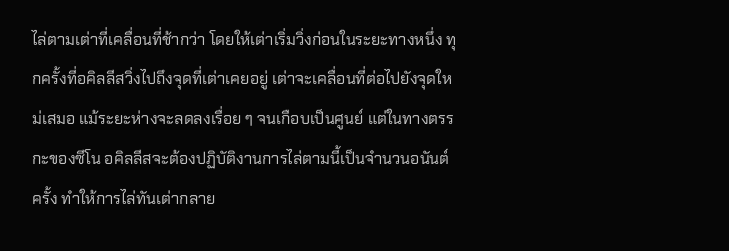ไล่ตามเต่าที่เคลื่อนที่ช้ากว่า โดยให้เต่าเริ่มวิ่งก่อนในระยะทางหนึ่ง ทุกครั้งที่อคิลลีสวิ่งไปถึงจุดที่เต่าเคยอยู่ เต่าจะเคลื่อนที่ต่อไปยังจุดใหม่เสมอ แม้ระยะห่างจะลดลงเรื่อย ๆ จนเกือบเป็นศูนย์ แต่ในทางตรรกะของซีโน อคิลลีสจะต้องปฏิบัติงานการไล่ตามนี้เป็นจำนวนอนันต์ครั้ง ทำให้การไล่ทันเต่ากลาย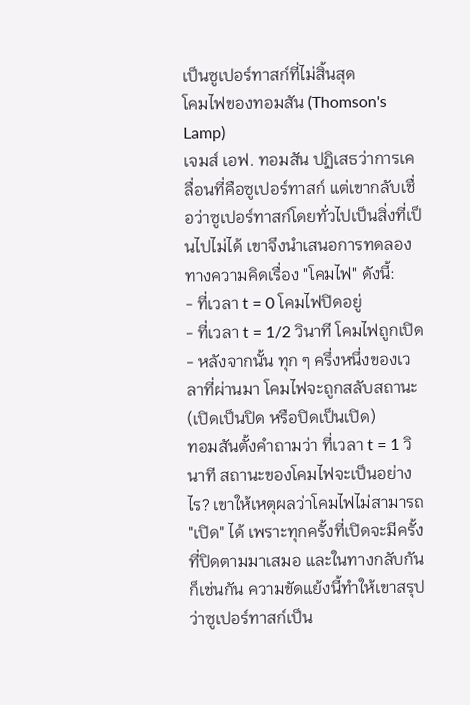เป็นซูเปอร์ทาสก์ที่ไม่สิ้นสุด
โคมไฟของทอมสัน (Thomson's Lamp)
เจมส์ เอฟ. ทอมสัน ปฏิเสธว่าการเคลื่อนที่คือซูเปอร์ทาสก์ แต่เขากลับเชื่อว่าซูเปอร์ทาสก์โดยทั่วไปเป็นสิ่งที่เป็นไปไม่ได้ เขาจึงนำเสนอการทดลองทางความคิดเรื่อง "โคมไฟ" ดังนี้:
- ที่เวลา t = 0 โคมไฟปิดอยู่
- ที่เวลา t = 1/2 วินาที โคมไฟถูกเปิด
- หลังจากนั้น ทุก ๆ ครึ่งหนึ่งของเวลาที่ผ่านมา โคมไฟจะถูกสลับสถานะ (เปิดเป็นปิด หรือปิดเป็นเปิด)
ทอมสันตั้งคำถามว่า ที่เวลา t = 1 วินาที สถานะของโคมไฟจะเป็นอย่างไร? เขาให้เหตุผลว่าโคมไฟไม่สามารถ "เปิด" ได้ เพราะทุกครั้งที่เปิดจะมีครั้งที่ปิดตามมาเสมอ และในทางกลับกันก็เช่นกัน ความขัดแย้งนี้ทำให้เขาสรุปว่าซูเปอร์ทาสก์เป็น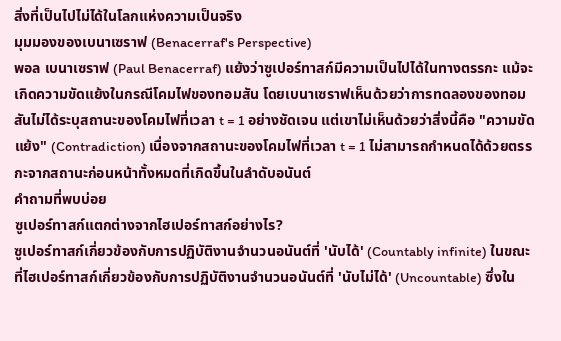สิ่งที่เป็นไปไม่ได้ในโลกแห่งความเป็นจริง
มุมมองของเบนาเซราฟ (Benacerraf's Perspective)
พอล เบนาเซราฟ (Paul Benacerraf) แย้งว่าซูเปอร์ทาสก์มีความเป็นไปได้ในทางตรรกะ แม้จะเกิดความขัดแย้งในกรณีโคมไฟของทอมสัน โดยเบนาเซราฟเห็นด้วยว่าการทดลองของทอมสันไม่ได้ระบุสถานะของโคมไฟที่เวลา t = 1 อย่างชัดเจน แต่เขาไม่เห็นด้วยว่าสิ่งนี้คือ "ความขัดแย้ง" (Contradiction) เนื่องจากสถานะของโคมไฟที่เวลา t = 1 ไม่สามารถกำหนดได้ด้วยตรรกะจากสถานะก่อนหน้าทั้งหมดที่เกิดขึ้นในลำดับอนันต์
คำถามที่พบบ่อย
ซูเปอร์ทาสก์แตกต่างจากไฮเปอร์ทาสก์อย่างไร?
ซูเปอร์ทาสก์เกี่ยวข้องกับการปฏิบัติงานจำนวนอนันต์ที่ 'นับได้' (Countably infinite) ในขณะที่ไฮเปอร์ทาสก์เกี่ยวข้องกับการปฏิบัติงานจำนวนอนันต์ที่ 'นับไม่ได้' (Uncountable) ซึ่งใน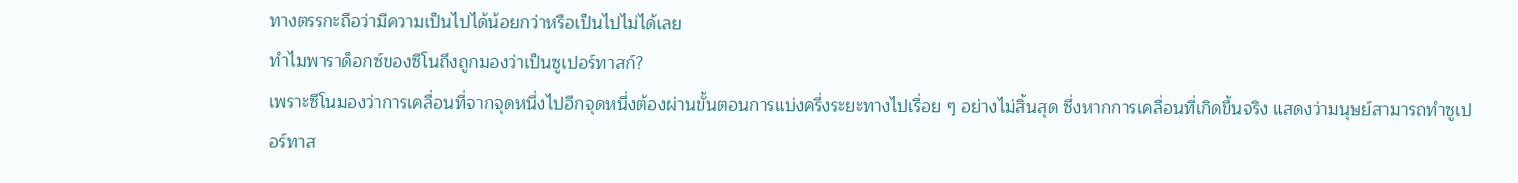ทางตรรกะถือว่ามีความเป็นไปได้น้อยกว่าหรือเป็นไปไม่ได้เลย
ทำไมพาราด็อกซ์ของซีโนถึงถูกมองว่าเป็นซูเปอร์ทาสก์?
เพราะซีโนมองว่าการเคลื่อนที่จากจุดหนึ่งไปอีกจุดหนึ่งต้องผ่านขั้นตอนการแบ่งครึ่งระยะทางไปเรื่อย ๆ อย่างไม่สิ้นสุด ซึ่งหากการเคลื่อนที่เกิดขึ้นจริง แสดงว่ามนุษย์สามารถทำซูเปอร์ทาส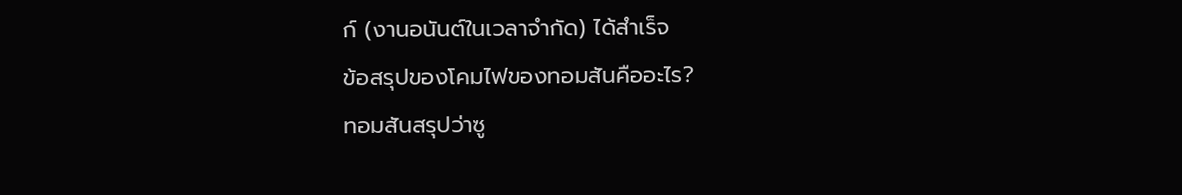ก์ (งานอนันต์ในเวลาจำกัด) ได้สำเร็จ
ข้อสรุปของโคมไฟของทอมสันคืออะไร?
ทอมสันสรุปว่าซู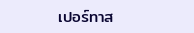เปอร์ทาส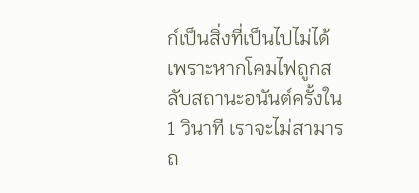ก์เป็นสิ่งที่เป็นไปไม่ได้ เพราะหากโคมไฟถูกสลับสถานะอนันต์ครั้งใน 1 วินาที เราจะไม่สามารถ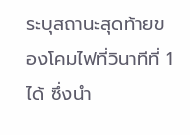ระบุสถานะสุดท้ายของโคมไฟที่วินาทีที่ 1 ได้ ซึ่งนำ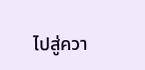ไปสู่ควา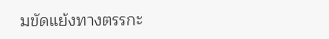มขัดแย้งทางตรรกะ